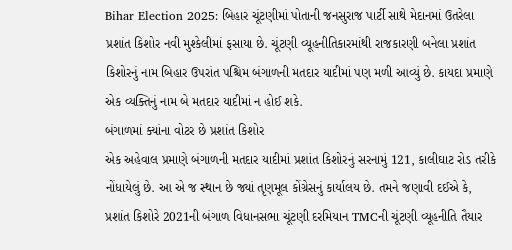Bihar Election 2025: બિહાર ચૂંટણીમાં પોતાની જનસુરાજ પાર્ટી સાથે મેદાનમાં ઉતરેલા પ્રશાંત કિશોર નવી મુશ્કેલીમાં ફસાયા છે. ચૂંટણી વ્યૂહનીતિકારમાંથી રાજકારણી બનેલા પ્રશાંત કિશોરનું નામ બિહાર ઉપરાંત પશ્ચિમ બંગાળની મતદાર યાદીમાં પણ મળી આવ્યું છે. કાયદા પ્રમાણે એક વ્યક્તિનું નામ બે મતદાર યાદીમાં ન હોઈ શકે.
બંગાળમાં ક્યાંના વોટર છે પ્રશાંત કિશોર
એક અહેવાલ પ્રમાણે બંગાળની મતદાર યાદીમાં પ્રશાંત કિશોરનું સરનામું 121, કાલીઘાટ રોડ તરીકે નોંધાયેલું છે. આ એ જ સ્થાન છે જ્યાં તૃણમૂલ કોંગ્રેસનું કાર્યાલય છે. તમને જણાવી દઈએ કે, પ્રશાંત કિશોરે 2021ની બંગાળ વિધાનસભા ચૂંટણી દરમિયાન TMCની ચૂંટણી વ્યૂહનીતિ તૈયાર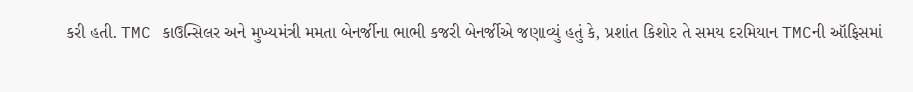કરી હતી. TMC કાઉન્સિલર અને મુખ્યમંત્રી મમતા બેનર્જીના ભાભી કજરી બેનર્જીએ જણાવ્યું હતું કે, પ્રશાંત કિશોર તે સમય દરમિયાન TMCની ઑફિસમાં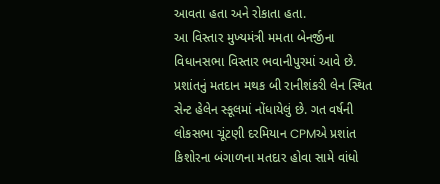આવતા હતા અને રોકાતા હતા.
આ વિસ્તાર મુખ્યમંત્રી મમતા બેનર્જીના વિધાનસભા વિસ્તાર ભવાનીપુરમાં આવે છે. પ્રશાંતનું મતદાન મથક બી રાનીશંકરી લેન સ્થિત સેન્ટ હેલેન સ્કૂલમાં નોંધાયેલું છે. ગત વર્ષની લોકસભા ચૂંટણી દરમિયાન CPMએ પ્રશાંત કિશોરના બંગાળના મતદાર હોવા સામે વાંધો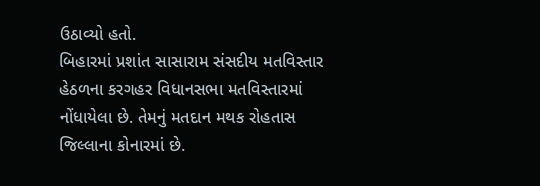ઉઠાવ્યો હતો.
બિહારમાં પ્રશાંત સાસારામ સંસદીય મતવિસ્તાર હેઠળના કરગહર વિધાનસભા મતવિસ્તારમાં નોંધાયેલા છે. તેમનું મતદાન મથક રોહતાસ જિલ્લાના કોનારમાં છે.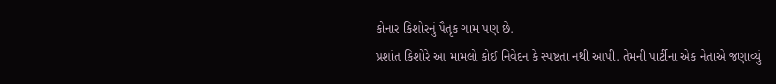કોનાર કિશોરનું પૈતૃક ગામ પણ છે.
પ્રશાંત કિશોરે આ મામલો કોઈ નિવેદન કે સ્પષ્ટતા નથી આપી. તેમની પાર્ટીના એક નેતાએ જણાવ્યું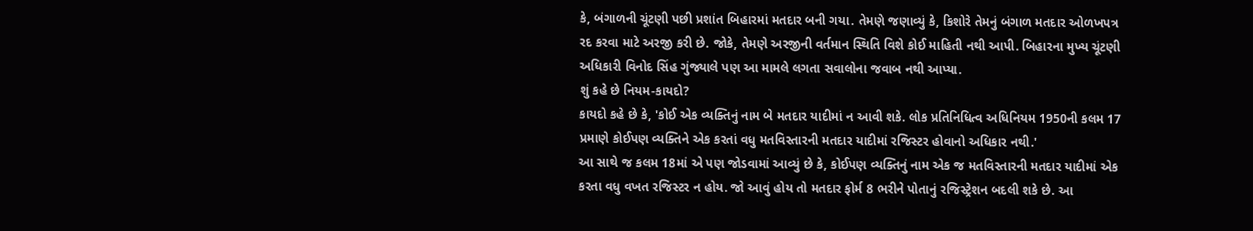કે, બંગાળની ચૂંટણી પછી પ્રશાંત બિહારમાં મતદાર બની ગયા. તેમણે જણાવ્યું કે, કિશોરે તેમનું બંગાળ મતદાર ઓળખપત્ર રદ કરવા માટે અરજી કરી છે. જોકે, તેમણે અરજીની વર્તમાન સ્થિતિ વિશે કોઈ માહિતી નથી આપી. બિહારના મુખ્ય ચૂંટણી અધિકારી વિનોદ સિંહ ગુંજ્યાલે પણ આ મામલે લગતા સવાલોના જવાબ નથી આપ્યા.
શું કહે છે નિયમ-કાયદો?
કાયદો કહે છે કે, 'કોઈ એક વ્યક્તિનું નામ બે મતદાર યાદીમાં ન આવી શકે. લોક પ્રતિનિધિત્વ અધિનિયમ 1950ની કલમ 17 પ્રમાણે કોઈપણ વ્યક્તિને એક કરતાં વધુ મતવિસ્તારની મતદાર યાદીમાં રજિસ્ટર હોવાનો અધિકાર નથી.'
આ સાથે જ કલમ 18માં એ પણ જોડવામાં આવ્યું છે કે, કોઈપણ વ્યક્તિનું નામ એક જ મતવિસ્તારની મતદાર યાદીમાં એક કરતા વધુ વખત રજિસ્ટર ન હોય. જો આવું હોય તો મતદાર ફોર્મ 8 ભરીને પોતાનું રજિસ્ટ્રેશન બદલી શકે છે. આ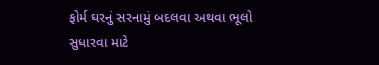ફોર્મ ઘરનું સરનામું બદલવા અથવા ભૂલો સુધારવા માટે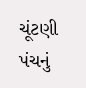ચૂંટણી પંચનું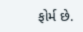ફોર્મ છે.